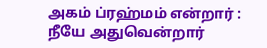அகம் ப்ரஹ்மம் என்றார் :
நீயே அதுவென்றார்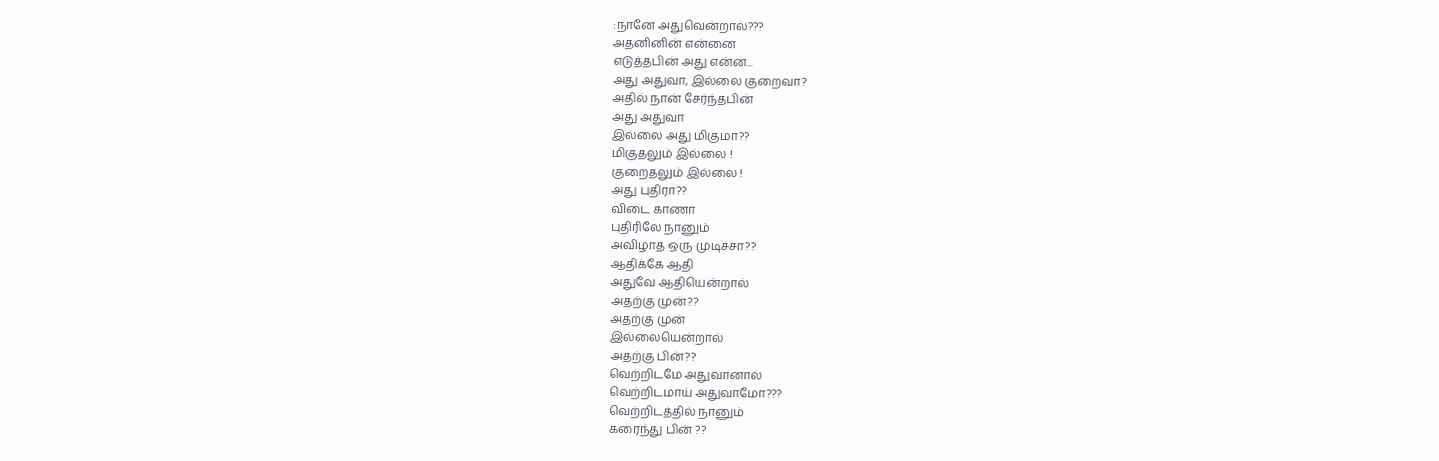:நானே அதுவென்றால்???
அதனினின் என்னை
எடுத்தபின் அது என்ன...
அது அதுவா, இல்லை குறைவா?
அதில் நான் சேர்ந்தபின்
அது அதுவா
இல்லை அது மிகுமா??
மிகுதலும் இல்லை !
குறைதலும் இல்லை !
அது புதிரா??
விடை காணா
புதிரிலே நானும்
அவிழாத ஒரு முடிச்சா??
ஆதிக்கே ஆதி
அதுவே ஆதியென்றால்
அதற்கு முன்??
அதற்கு முன்
இல்லையென்றால்
அதற்கு பின்??
வெற்றிடமே அதுவானால்
வெற்றிடமாய் அதுவாமோ???
வெற்றிடத்தில் நானும்
கரைந்து பின் ??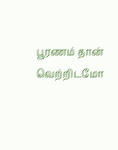பூரணம் தான் வெற்றிடமோ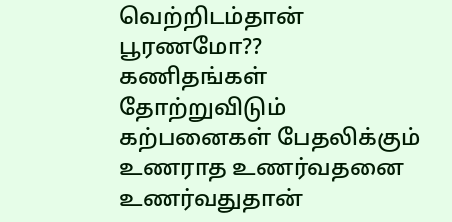வெற்றிடம்தான் பூரணமோ??
கணிதங்கள் தோற்றுவிடும்
கற்பனைகள் பேதலிக்கும்
உணராத உணர்வதனை
உணர்வதுதான்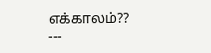எக்காலம்??
---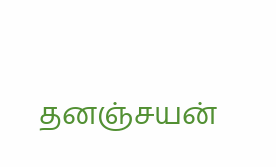தனஞ்சயன்